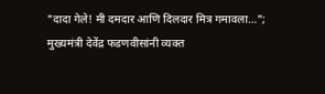"दादा गेले! मी दमदार आणि दिलदार मित्र गमावला..."; मुख्यमंत्री देवेंद्र फडणवीसांनी व्यक्त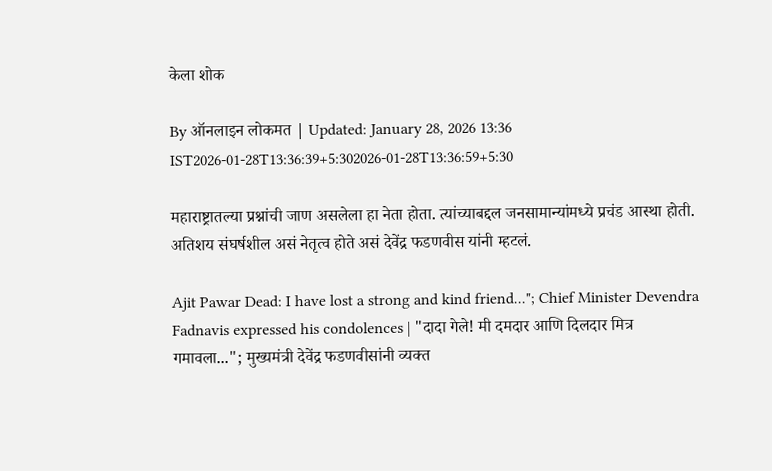केला शोक

By ऑनलाइन लोकमत | Updated: January 28, 2026 13:36 IST2026-01-28T13:36:39+5:302026-01-28T13:36:59+5:30

महाराष्ट्रातल्या प्रश्नांची जाण असलेला हा नेता होता. त्यांच्याबद्दल जनसामान्यांमध्ये प्रचंड आस्था होती. अतिशय संघर्षशील असं नेतृत्व होते असं देवेंद्र फडणवीस यांनी म्हटलं.

Ajit Pawar Dead: I have lost a strong and kind friend..."; Chief Minister Devendra Fadnavis expressed his condolences | "दादा गेले! मी दमदार आणि दिलदार मित्र गमावला..."; मुख्यमंत्री देवेंद्र फडणवीसांनी व्यक्त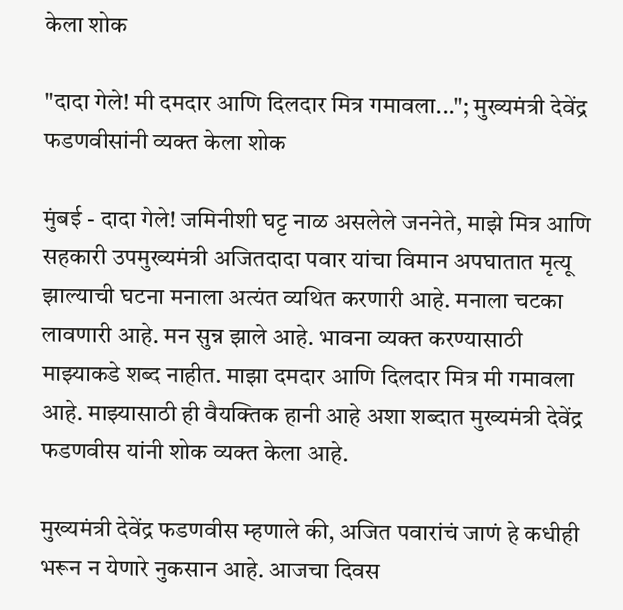केला शोक

"दादा गेले! मी दमदार आणि दिलदार मित्र गमावला..."; मुख्यमंत्री देवेंद्र फडणवीसांनी व्यक्त केला शोक

मुंबई - दादा गेले! जमिनीशी घट्ट नाळ असलेले जननेते, माझे मित्र आणि सहकारी उपमुख्यमंत्री अजितदादा पवार यांचा विमान अपघातात मृत्यू झाल्याची घटना मनाला अत्यंत व्यथित करणारी आहे. मनाला चटका लावणारी आहे. मन सुन्न झाले आहे. भावना व्यक्त करण्यासाठी माझ्याकडे शब्द नाहीत. माझा दमदार आणि दिलदार मित्र मी गमावला आहे. माझ्यासाठी ही वैयक्तिक हानी आहे अशा शब्दात मुख्यमंत्री देवेंद्र फडणवीस यांनी शोक व्यक्त केला आहे.

मुख्यमंत्री देवेंद्र फडणवीस म्हणाले की, अजित पवारांचं जाणं हे कधीही भरून न येणारे नुकसान आहे. आजचा दिवस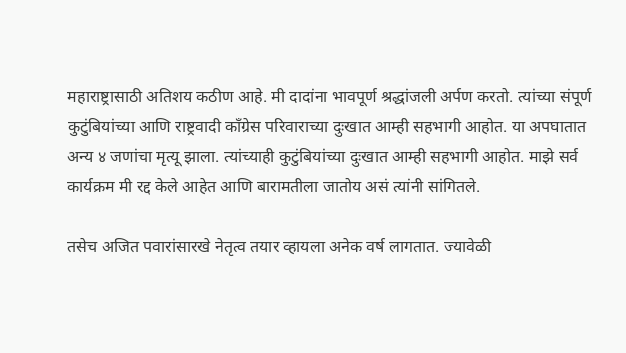महाराष्ट्रासाठी अतिशय कठीण आहे. मी दादांना भावपूर्ण श्रद्धांजली अर्पण करतो. त्यांच्या संपूर्ण कुटुंबियांच्या आणि राष्ट्रवादी काँग्रेस परिवाराच्या दुःखात आम्ही सहभागी आहोत. या अपघातात अन्य ४ जणांचा मृत्यू झाला. त्यांच्याही कुटुंबियांच्या दुःखात आम्ही सहभागी आहोत. माझे सर्व कार्यक्रम मी रद्द केले आहेत आणि बारामतीला जातोय असं त्यांनी सांगितले.

तसेच अजित पवारांसारखे नेतृत्व तयार व्हायला अनेक वर्ष लागतात. ज्यावेळी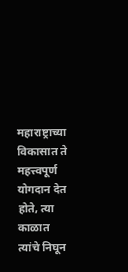महाराष्ट्राच्या विकासात ते महत्त्वपूर्ण योगदान देत होते, त्या काळात त्यांचे निघून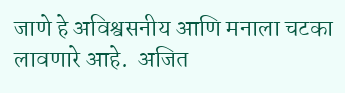जाणे हे अविश्वसनीय आणि मनाला चटका लावणारे आहे.  अजित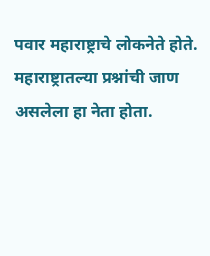पवार महाराष्ट्राचे लोकनेते होते. महाराष्ट्रातल्या प्रश्नांची जाण असलेला हा नेता होता.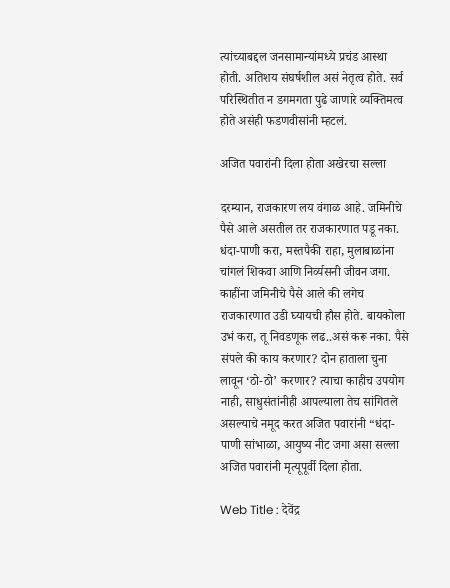त्यांच्याबद्दल जनसामान्यांमध्ये प्रचंड आस्था होती. अतिशय संघर्षशील असं नेतृत्व होते. सर्व परिस्थितीत न डगमगता पुढे जाणारे व्यक्तिमत्व होते असंही फडणवीसांनी म्हटलं.

अजित पवारांनी दिला होता अखेरचा सल्ला

दरम्यान, राजकारण लय वंगाळ आहे. जमिनीचे पैसे आले असतील तर राजकारणात पडू नका. धंदा-पाणी करा, मस्तपैकी राहा, मुलाबाळांना चांगलं शिकवा आणि निर्व्यसनी जीवन जगा. काहींना जमिनीचे पैसे आले की लगेच राजकारणात उडी घ्यायची हौस होते. बायकोला उभं करा, तू निवडणूक लढ..असं करू नका. पैसे संपले की काय करणार? दोन हाताला चुना लावून ‘ठो-ठो’ करणार? त्याचा काहीच उपयोग नाही, साधुसंतांनीही आपल्याला तेच सांगितले असल्याचे नमूद करत अजित पवारांनी “धंदा-पाणी सांभाळा, आयुष्य नीट जगा असा सल्ला अजित पवारांनी मृत्यूपूर्वी दिला होता.

Web Title : देवेंद्र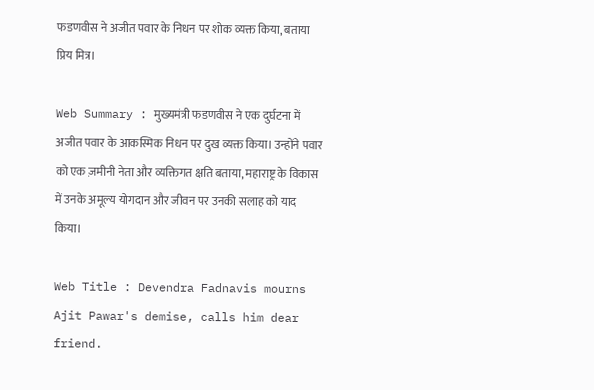फडणवीस ने अजीत पवार के निधन पर शोक व्यक्त किया, बताया प्रिय मित्र।

Web Summary : मुख्यमंत्री फडणवीस ने एक दुर्घटना में अजीत पवार के आकस्मिक निधन पर दुख व्यक्त किया। उन्होंने पवार को एक ज़मीनी नेता और व्यक्तिगत क्षति बताया, महाराष्ट्र के विकास में उनके अमूल्य योगदान और जीवन पर उनकी सलाह को याद किया।

Web Title : Devendra Fadnavis mourns Ajit Pawar's demise, calls him dear friend.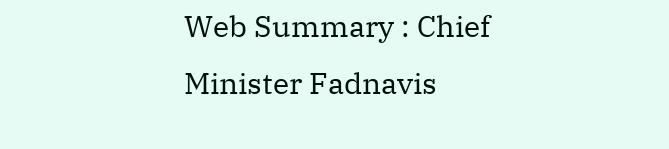Web Summary : Chief Minister Fadnavis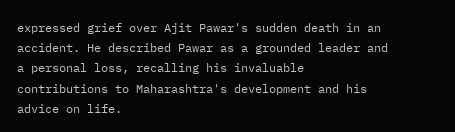expressed grief over Ajit Pawar's sudden death in an accident. He described Pawar as a grounded leader and a personal loss, recalling his invaluable contributions to Maharashtra's development and his advice on life.